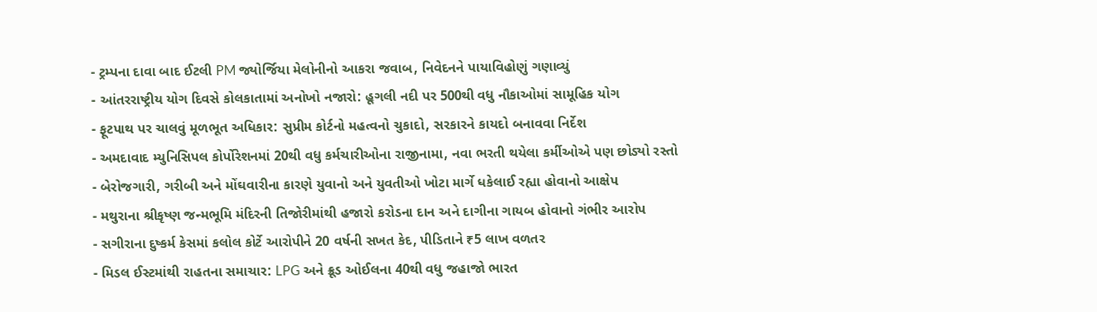- ટ્રમ્પના દાવા બાદ ઈટલી PM જ્યોર્જિયા મેલોનીનો આકરા જવાબ, નિવેદનને પાયાવિહોણું ગણાવ્યું
- આંતરરાષ્ટ્રીય યોગ દિવસે કોલકાતામાં અનોખો નજારો: હૂગલી નદી પર 500થી વધુ નૌકાઓમાં સામૂહિક યોગ
- ફૂટપાથ પર ચાલવું મૂળભૂત અધિકાર: સુપ્રીમ કોર્ટનો મહત્વનો ચુકાદો, સરકારને કાયદો બનાવવા નિર્દેશ
- અમદાવાદ મ્યુનિસિપલ કોર્પોરેશનમાં 20થી વધુ કર્મચારીઓના રાજીનામા, નવા ભરતી થયેલા કર્મીઓએ પણ છોડ્યો રસ્તો
- બેરોજગારી, ગરીબી અને મોંઘવારીના કારણે યુવાનો અને યુવતીઓ ખોટા માર્ગે ધકેલાઈ રહ્યા હોવાનો આક્ષેપ
- મથુરાના શ્રીકૃષ્ણ જન્મભૂમિ મંદિરની તિજોરીમાંથી હજારો કરોડના દાન અને દાગીના ગાયબ હોવાનો ગંભીર આરોપ
- સગીરાના દુષ્કર્મ કેસમાં કલોલ કોર્ટે આરોપીને 20 વર્ષની સખત કેદ, પીડિતાને ₹5 લાખ વળતર
- મિડલ ઈસ્ટમાંથી રાહતના સમાચાર: LPG અને ક્રૂડ ઓઈલના 40થી વધુ જહાજો ભારત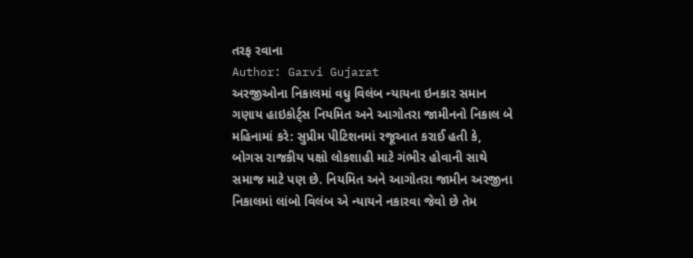તરફ રવાના
Author: Garvi Gujarat
અરજીઓના નિકાલમાં વધુ વિલંબ ન્યાયના ઇનકાર સમાન ગણાય હાઇકોર્ટ્સ નિયમિત અને આગોતરા જામીનનો નિકાલ બે મહિનામાં કરે: સુપ્રીમ પીટિશનમાં રજૂઆત કરાઈ હતી કે, બોગસ રાજકીય પક્ષો લોકશાહી માટે ગંભીર હોવાની સાથે સમાજ માટે પણ છે. નિયમિત અને આગોતરા જામીન અરજીના નિકાલમાં લાંબો વિલંબ એ ન્યાયને નકારવા જેવો છે તેમ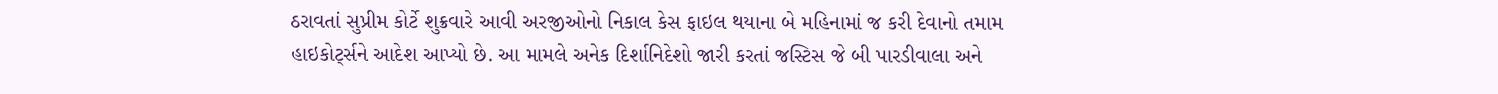ઠરાવતાં સુપ્રીમ કોર્ટે શુક્રવારે આવી અરજીઓનો નિકાલ કેસ ફાઇલ થયાના બે મહિનામાં જ કરી દેવાનો તમામ હાઇકોર્ટ્સને આદેશ આપ્યો છે. આ મામલે અનેક દિર્શાનિદેશો જારી કરતાં જસ્ટિસ જે બી પારડીવાલા અને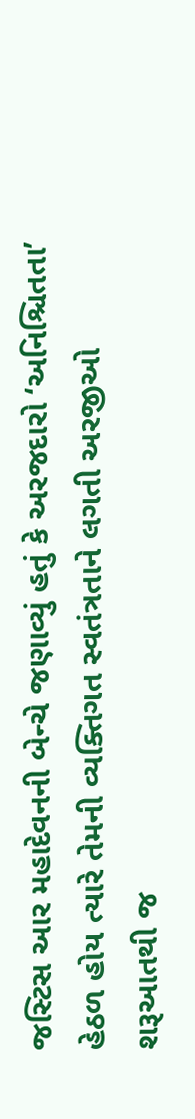જસ્ટિસ આર મહાદેવનની બેન્ચે જણાવ્યું હતું કે અરજદારો ‘અનિશ્ચિતતા’ હેઠળ હોય ત્યારે તેમની વ્યક્તિગત સ્વતંત્રતાને લગતી અરજીઓ
શરૂઆતથી જ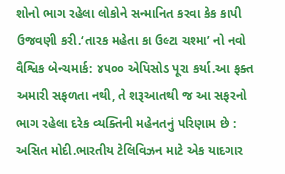શોનો ભાગ રહેલા લોકોને સન્માનિત કરવા કેક કાપી ઉજવણી કરી.‘તારક મહેતા કા ઉલ્ટા ચશ્મા’ નો નવો વૈશ્વિક બેન્ચમાર્ક: ૪૫૦૦ એપિસોડ પૂરા કર્યા.આ ફક્ત અમારી સફળતા નથી, તે શરૂઆતથી જ આ સફરનો ભાગ રહેલા દરેક વ્યક્તિની મહેનતનું પરિણામ છે : અસિત મોદી.ભારતીય ટેલિવિઝન માટે એક યાદગાર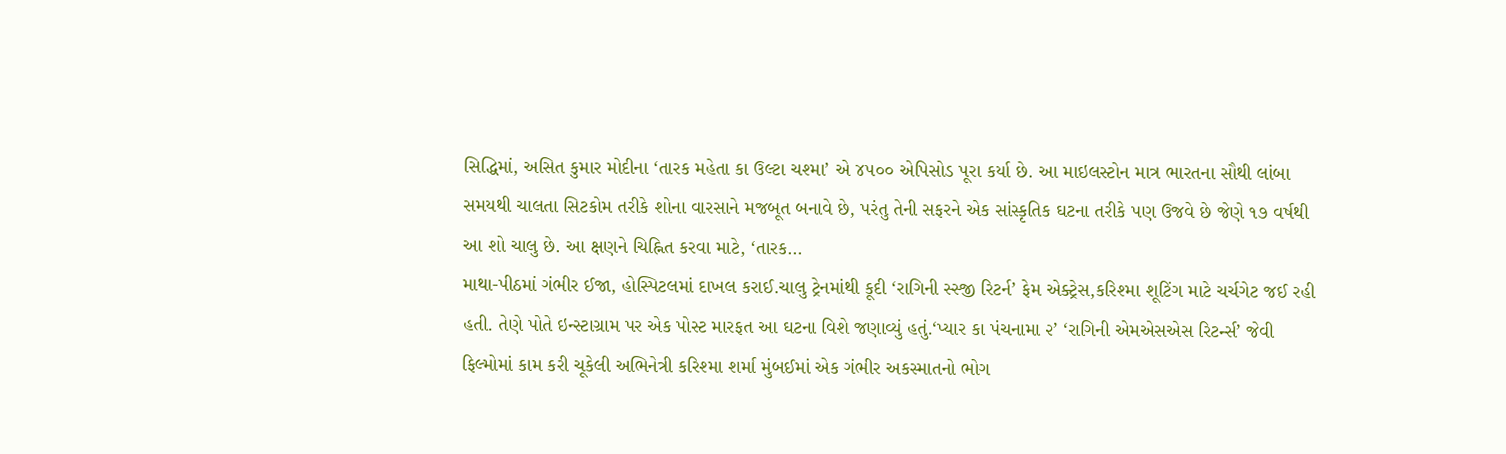સિદ્ધિમાં, અસિત કુમાર મોદીના ‘તારક મહેતા કા ઉલ્ટા ચશ્મા’ એ ૪૫૦૦ એપિસોડ પૂરા કર્યા છે. આ માઇલસ્ટોન માત્ર ભારતના સૌથી લાંબા સમયથી ચાલતા સિટકોમ તરીકે શોના વારસાને મજબૂત બનાવે છે, પરંતુ તેની સફરને એક સાંસ્કૃતિક ઘટના તરીકે પણ ઉજવે છે જેણે ૧૭ વર્ષથી આ શો ચાલુ છે. આ ક્ષણને ચિહ્નિત કરવા માટે, ‘તારક…
માથા-પીઠમાં ગંભીર ઈજા, હોસ્પિટલમાં દાખલ કરાઈ.ચાલુ ટ્રેનમાંથી કૂદી ‘રાગિની સ્સ્જી રિટર્ન’ ફેમ એક્ટ્રેસ,કરિશ્મા શૂટિંગ માટે ચર્ચગેટ જઈ રહી હતી. તેણે પોતે ઇન્સ્ટાગ્રામ પર એક પોસ્ટ મારફત આ ઘટના વિશે જણાવ્યું હતું.‘પ્યાર કા પંચનામા ૨’ ‘રાગિની એમએસએસ રિટર્ન્સ’ જેવી ફિલ્મોમાં કામ કરી ચૂકેલી અભિનેત્રી કરિશ્મા શર્મા મુંબઈમાં એક ગંભીર અકસ્માતનો ભોગ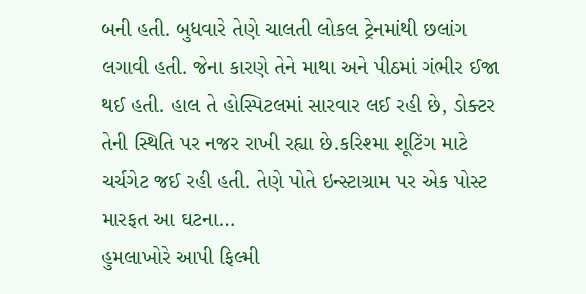બની હતી. બુધવારે તેણે ચાલતી લોકલ ટ્રેનમાંથી છલાંગ લગાવી હતી. જેના કારણે તેને માથા અને પીઠમાં ગંભીર ઈજા થઈ હતી. હાલ તે હોસ્પિટલમાં સારવાર લઈ રહી છે, ડોક્ટર તેની સ્થિતિ પર નજર રાખી રહ્યા છે.કરિશ્મા શૂટિંગ માટે ચર્ચગેટ જઈ રહી હતી. તેણે પોતે ઇન્સ્ટાગ્રામ પર એક પોસ્ટ મારફત આ ઘટના…
હુમલાખોરે આપી ફિલ્મી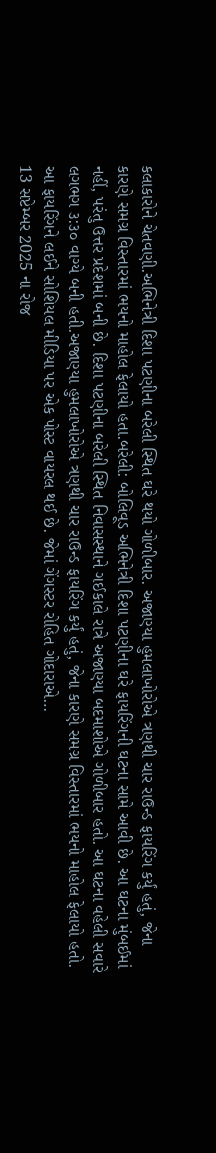કલાકારોને ચેતવણી.અભિનેત્રી દિશા પટણીના બરેલી સ્થિત ઘરે થયો ગોળીબાર. અજાણ્યા હુમલાખોરોએ ત્રણથી ચાર રાઉન્ડ ફાયરિંગ કર્યું હતું, જેના કારણે સમગ્ર વિસ્તારમાં ભયનો માહોલ ફેલાયો હતા.બરેલી: બોલિવૂડ અભિનેત્રી દિશા પટણીના ઘરે ફાયરિંગની ઘટના સામે આવી છે. આ ઘટના મુંબઈમાં નહીં, પરંતુ ઉત્તર પ્રદેશમાં બની છે. દિશા પટણીના બરેલી સ્થિત નિવાસસ્થાને ગઈકાલે રાત્રે અજાણ્યા બદમાશોએ ગોળીબાર હતો. આ ઘટના વહેલી સવારે લગભગ ૩:૩૦ વાગ્યે બની હતી.અજાણ્યા હુમલાખોરોએ ત્રણથી ચાર રાઉન્ડ ફાયરિંગ કર્યું હતું, જેના કારણે સમગ્ર વિસ્તારમાં ભયનો માહોલ ફેલાયો હતો. આ ફાયરિંગને લઈને સોશિયલ મીડિયા પર એક પોસ્ટ વાયરલ થઈ છે. જેમાં ગેંગસ્ટર રોહિત ગોદારાએ…
13 સપ્ટેમ્બર 2025 ના રોજ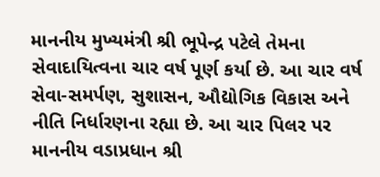માનનીય મુખ્યમંત્રી શ્રી ભૂપેન્દ્ર પટેલે તેમના સેવાદાયિત્વના ચાર વર્ષ પૂર્ણ કર્યા છે. આ ચાર વર્ષ સેવા-સમર્પણ, સુશાસન, ઔદ્યોગિક વિકાસ અને નીતિ નિર્ધારણના રહ્યા છે. આ ચાર પિલર પર માનનીય વડાપ્રધાન શ્રી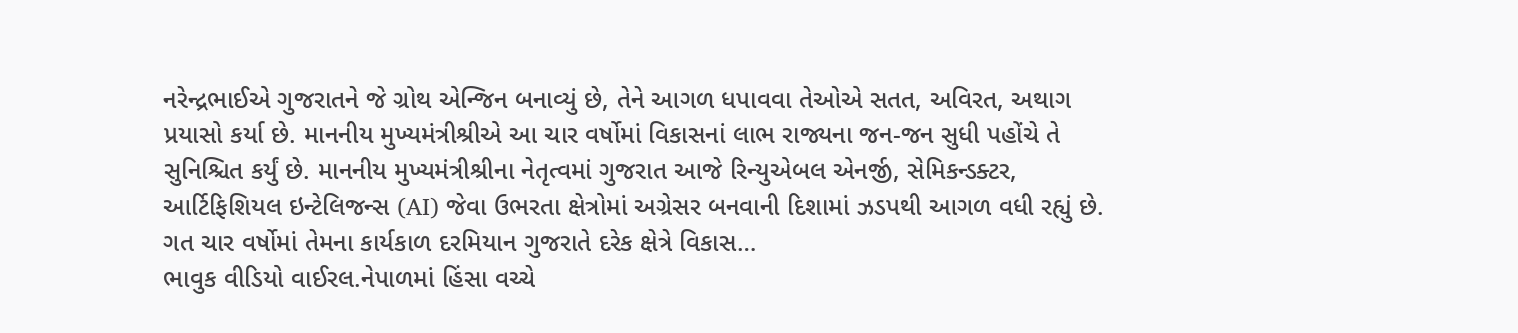નરેન્દ્રભાઈએ ગુજરાતને જે ગ્રોથ એન્જિન બનાવ્યું છે, તેને આગળ ધપાવવા તેઓએ સતત, અવિરત, અથાગ પ્રયાસો કર્યા છે. માનનીય મુખ્યમંત્રીશ્રીએ આ ચાર વર્ષોમાં વિકાસનાં લાભ રાજ્યના જન-જન સુધી પહોંચે તે સુનિશ્ચિત કર્યું છે. માનનીય મુખ્યમંત્રીશ્રીના નેતૃત્વમાં ગુજરાત આજે રિન્યુએબલ એનર્જી, સેમિકન્ડક્ટર, આર્ટિફિશિયલ ઇન્ટેલિજન્સ (AI) જેવા ઉભરતા ક્ષેત્રોમાં અગ્રેસર બનવાની દિશામાં ઝડપથી આગળ વધી રહ્યું છે. ગત ચાર વર્ષોમાં તેમના કાર્યકાળ દરમિયાન ગુજરાતે દરેક ક્ષેત્રે વિકાસ…
ભાવુક વીડિયો વાઈરલ.નેપાળમાં હિંસા વચ્ચે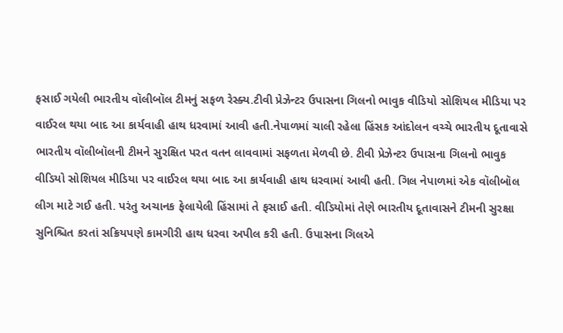ફસાઈ ગયેલી ભારતીય વૉલીબૉલ ટીમનું સફળ રેસ્ક્ય.ટીવી પ્રેઝેન્ટર ઉપાસના ગિલનો ભાવુક વીડિયો સોશિયલ મીડિયા પર વાઈરલ થયા બાદ આ કાર્યવાહી હાથ ધરવામાં આવી હતી.નેપાળમાં ચાલી રહેલા હિંસક આંદોલન વચ્ચે ભારતીય દૂતાવાસે ભારતીય વૉલીબૉલની ટીમને સુરક્ષિત પરત વતન લાવવામાં સફળતા મેળવી છે. ટીવી પ્રેઝેન્ટર ઉપાસના ગિલનો ભાવુક વીડિયો સોશિયલ મીડિયા પર વાઈરલ થયા બાદ આ કાર્યવાહી હાથ ધરવામાં આવી હતી. ગિલ નેપાળમાં એક વૉલીબૉલ લીગ માટે ગઈ હતી. પરંતુ અચાનક ફેલાયેલી હિંસામાં તે ફસાઈ હતી. વીડિયોમાં તેણે ભારતીય દૂતાવાસને ટીમની સુરક્ષા સુનિશ્ચિત કરતાં સક્રિયપણે કામગીરી હાથ ધરવા અપીલ કરી હતી. ઉપાસના ગિલએ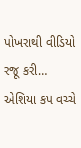પોખરાથી વીડિયો રજૂ કરી…
એશિયા કપ વચ્ચે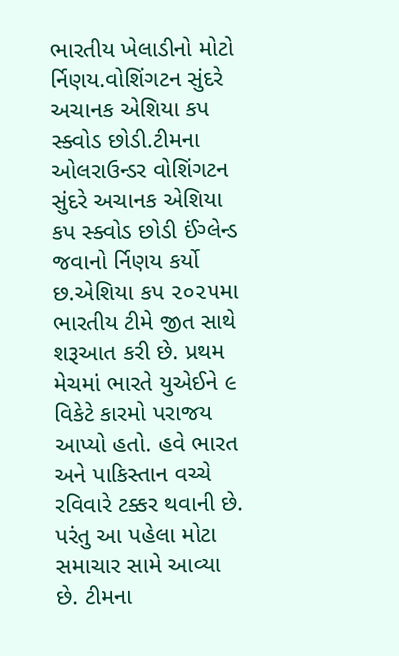ભારતીય ખેલાડીનો મોટો ર્નિણય.વોશિંગટન સુંદરે અચાનક એશિયા કપ સ્ક્વોડ છોડી.ટીમના ઓલરાઉન્ડર વોશિંગટન સુંદરે અચાનક એશિયા કપ સ્ક્વોડ છોડી ઈંગ્લેન્ડ જવાનો ર્નિણય કર્યો છ.એશિયા કપ ૨૦૨૫મા ભારતીય ટીમે જીત સાથે શરૂઆત કરી છે. પ્રથમ મેચમાં ભારતે યુએઈને ૯ વિકેટે કારમો પરાજય આપ્યો હતો. હવે ભારત અને પાકિસ્તાન વચ્ચે રવિવારે ટક્કર થવાની છે. પરંતુ આ પહેલા મોટા સમાચાર સામે આવ્યા છે. ટીમના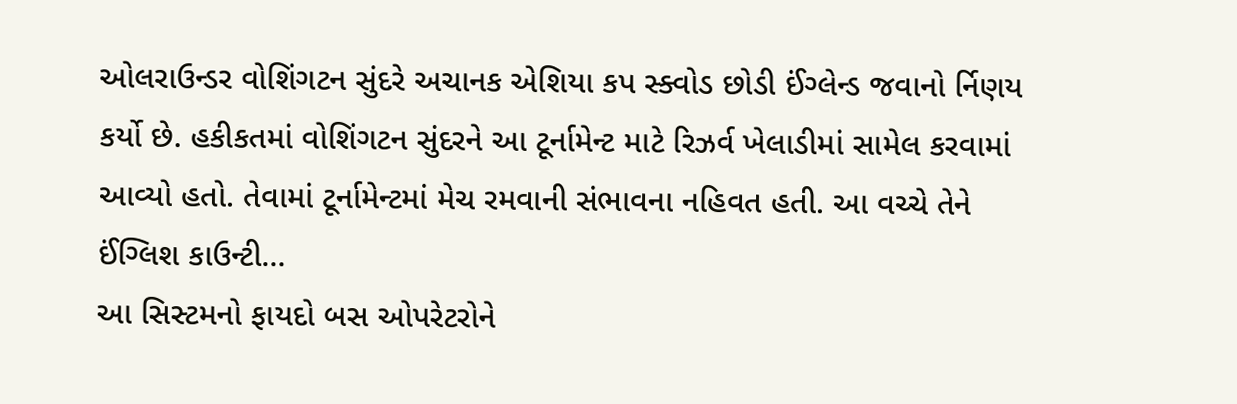ઓલરાઉન્ડર વોશિંગટન સુંદરે અચાનક એશિયા કપ સ્ક્વોડ છોડી ઈંગ્લેન્ડ જવાનો ર્નિણય કર્યો છે. હકીકતમાં વોશિંગટન સુંદરને આ ટૂર્નામેન્ટ માટે રિઝર્વ ખેલાડીમાં સામેલ કરવામાં આવ્યો હતો. તેવામાં ટૂર્નામેન્ટમાં મેચ રમવાની સંભાવના નહિવત હતી. આ વચ્ચે તેને ઈંગ્લિશ કાઉન્ટી…
આ સિસ્ટમનો ફાયદો બસ ઓપરેટરોને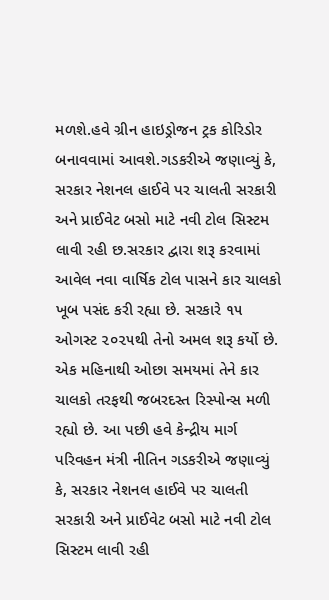મળશે.હવે ગ્રીન હાઇડ્રોજન ટ્રક કોરિડોર બનાવવામાં આવશે.ગડકરીએ જણાવ્યું કે, સરકાર નેશનલ હાઈવે પર ચાલતી સરકારી અને પ્રાઈવેટ બસો માટે નવી ટોલ સિસ્ટમ લાવી રહી છ.સરકાર દ્વારા શરૂ કરવામાં આવેલ નવા વાર્ષિક ટોલ પાસને કાર ચાલકો ખૂબ પસંદ કરી રહ્યા છે. સરકારે ૧૫ ઓગસ્ટ ૨૦૨૫થી તેનો અમલ શરૂ કર્યો છે. એક મહિનાથી ઓછા સમયમાં તેને કાર ચાલકો તરફથી જબરદસ્ત રિસ્પોન્સ મળી રહ્યો છે. આ પછી હવે કેન્દ્રીય માર્ગ પરિવહન મંત્રી નીતિન ગડકરીએ જણાવ્યું કે, સરકાર નેશનલ હાઈવે પર ચાલતી સરકારી અને પ્રાઈવેટ બસો માટે નવી ટોલ સિસ્ટમ લાવી રહી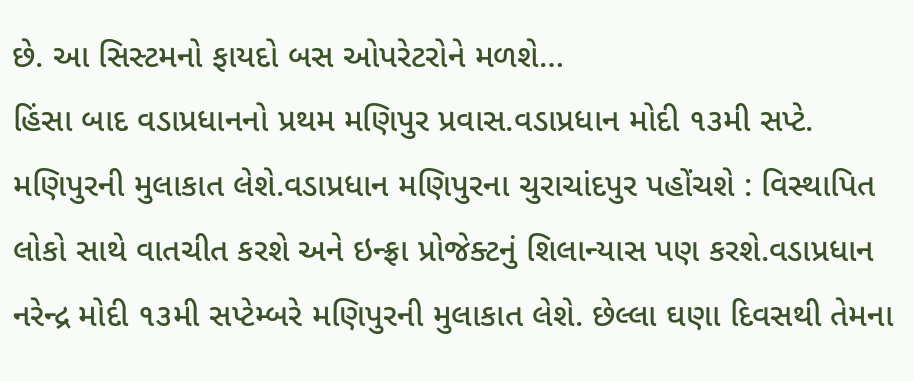છે. આ સિસ્ટમનો ફાયદો બસ ઓપરેટરોને મળશે…
હિંસા બાદ વડાપ્રધાનનો પ્રથમ મણિપુર પ્રવાસ.વડાપ્રધાન મોદી ૧૩મી સપ્ટે. મણિપુરની મુલાકાત લેશે.વડાપ્રધાન મણિપુરના ચુરાચાંદપુર પહોંચશે : વિસ્થાપિત લોકો સાથે વાતચીત કરશે અને ઇન્ફ્રા પ્રોજેક્ટનું શિલાન્યાસ પણ કરશે.વડાપ્રધાન નરેન્દ્ર મોદી ૧૩મી સપ્ટેમ્બરે મણિપુરની મુલાકાત લેશે. છેલ્લા ઘણા દિવસથી તેમના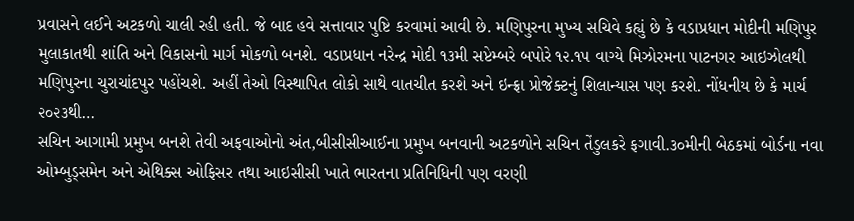પ્રવાસને લઈને અટકળો ચાલી રહી હતી. જે બાદ હવે સત્તાવાર પુષ્ટિ કરવામાં આવી છે. મણિપુરના મુખ્ય સચિવે કહ્યું છે કે વડાપ્રધાન મોદીની મણિપુર મુલાકાતથી શાંતિ અને વિકાસનો માર્ગ મોકળો બનશે. વડાપ્રધાન નરેન્દ્ર મોદી ૧૩મી સપ્ટેમ્બરે બપોરે ૧૨.૧૫ વાગ્યે મિઝોરમના પાટનગર આઇઝોલથી મણિપુરના ચુરાચાંદપુર પહોંચશે. અહીં તેઓ વિસ્થાપિત લોકો સાથે વાતચીત કરશે અને ઇન્ફ્રા પ્રોજેક્ટનું શિલાન્યાસ પણ કરશે. નોંધનીય છે કે માર્ચ ૨૦૨૩થી…
સચિન આગામી પ્રમુખ બનશે તેવી અફવાઓનો અંત,બીસીસીઆઈના પ્રમુખ બનવાની અટકળોને સચિન તેંડુલકરે ફગાવી.૩૦મીની બેઠકમાં બોર્ડના નવા ઓમ્બુડ્સમેન અને એથિક્સ ઓફિસર તથા આઇસીસી ખાતે ભારતના પ્રતિનિધિની પણ વરણી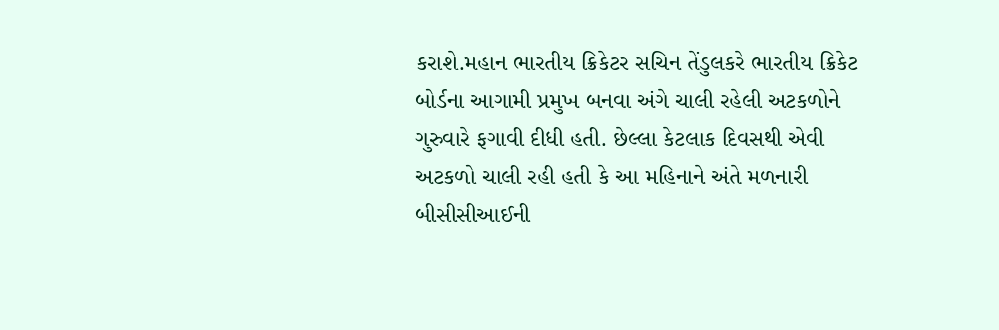કરાશે.મહાન ભારતીય ક્રિકેટર સચિન તેંડુલકરે ભારતીય ક્રિકેટ બોર્ડના આગામી પ્રમુખ બનવા અંગે ચાલી રહેલી અટકળોને ગુરુવારે ફગાવી દીધી હતી. છેલ્લા કેટલાક દિવસથી એવી અટકળો ચાલી રહી હતી કે આ મહિનાને અંતે મળનારી બીસીસીઆઈની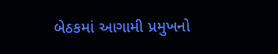બેઠકમાં આગામી પ્રમુખનો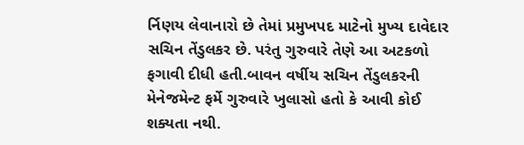ર્નિણય લેવાનારો છે તેમાં પ્રમુખપદ માટેનો મુખ્ય દાવેદાર સચિન તેંડુલકર છે. પરંતુ ગુરુવારે તેણે આ અટકળો ફગાવી દીધી હતી.બાવન વર્ષીય સચિન તેંડુલકરની મેનેજમેન્ટ ફર્મે ગુરુવારે ખુલાસો હતો કે આવી કોઈ શક્યતા નથી.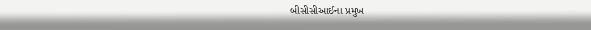બીસીસીઆઈના પ્રમુખ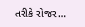તરીકે રોજર…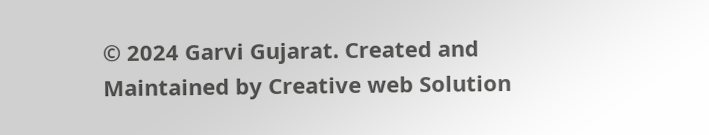© 2024 Garvi Gujarat. Created and Maintained by Creative web Solution